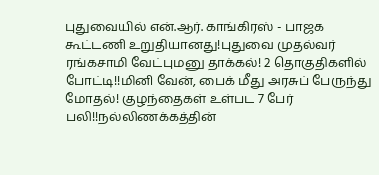புதுவையில் என்.ஆர். காங்கிரஸ் - பாஜக கூட்டணி உறுதியானது!புதுவை முதல்வர் ரங்கசாமி வேட்புமனு தாக்கல்! 2 தொகுதிகளில் போட்டி!!மினி வேன், பைக் மீது அரசுப் பேருந்து மோதல்! குழந்தைகள் உள்பட 7 பேர் பலி!!நல்லிணக்கத்தின்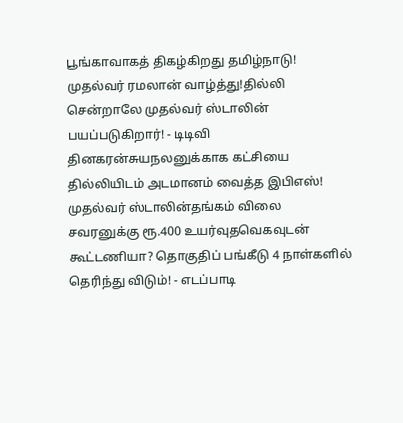பூங்காவாகத் திகழ்கிறது தமிழ்நாடு! முதல்வர் ரமலான் வாழ்த்து!தில்லி சென்றாலே முதல்வர் ஸ்டாலின் பயப்படுகிறார்! - டிடிவி தினகரன்சுயநலனுக்காக கட்சியை தில்லியிடம் அடமானம் வைத்த இபிஎஸ்! முதல்வர் ஸ்டாலின்தங்கம் விலை சவரனுக்கு ரூ.400 உயர்வுதவெகவுடன் கூட்டணியா? தொகுதிப் பங்கீடு 4 நாள்களில் தெரிந்து விடும்! - எடப்பாடி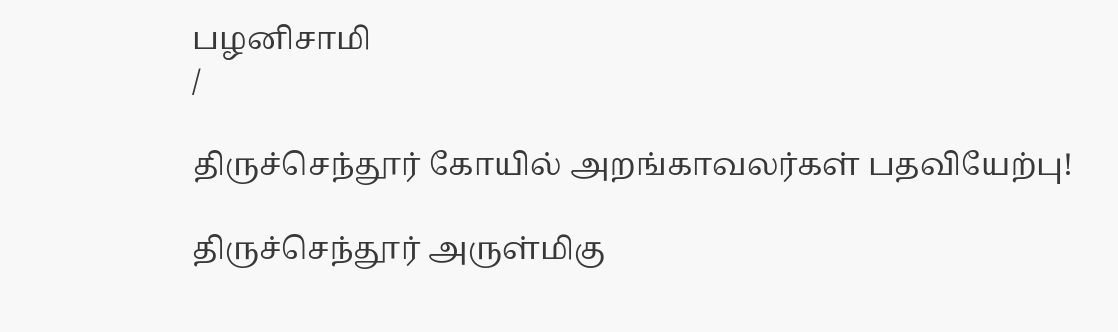பழனிசாமி
/

திருச்செந்தூர் கோயில் அறங்காவலர்கள் பதவியேற்பு!

திருச்செந்தூர் அருள்மிகு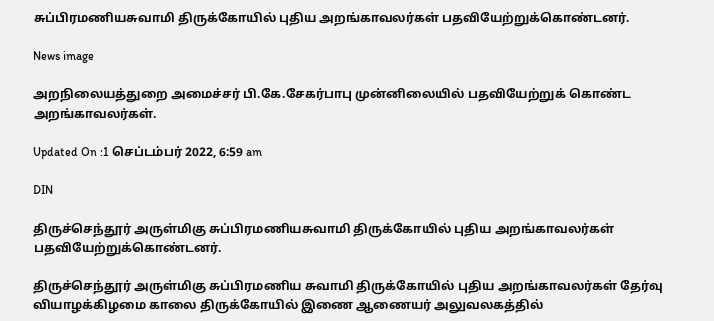சுப்பிரமணியசுவாமி திருக்கோயில் புதிய அறங்காவலர்கள் பதவியேற்றுக்கொண்டனர்.

News image

அறநிலையத்துறை அமைச்சர் பி.கே.சேகர்பாபு முன்னிலையில் பதவியேற்றுக் கொண்ட அறங்காவலர்கள்.

Updated On :1 செப்டம்பர் 2022, 6:59 am

DIN

திருச்செந்தூர் அருள்மிகு சுப்பிரமணியசுவாமி திருக்கோயில் புதிய அறங்காவலர்கள் பதவியேற்றுக்கொண்டனர்.

திருச்செந்தூர் அருள்மிகு சுப்பிரமணிய சுவாமி திருக்கோயில் புதிய அறங்காவலர்கள் தேர்வு வியாழக்கிழமை காலை திருக்கோயில் இணை ஆணையர் அலுவலகத்தில்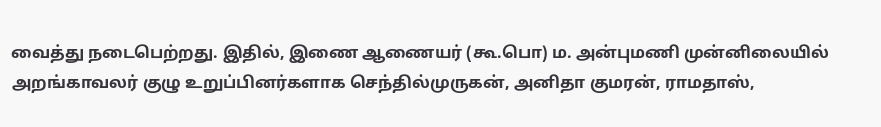வைத்து நடைபெற்றது. இதில், இணை ஆணையர் (கூ.பொ) ம. அன்புமணி முன்னிலையில் அறங்காவலர் குழு உறுப்பினர்களாக செந்தில்முருகன், அனிதா குமரன், ராமதாஸ்,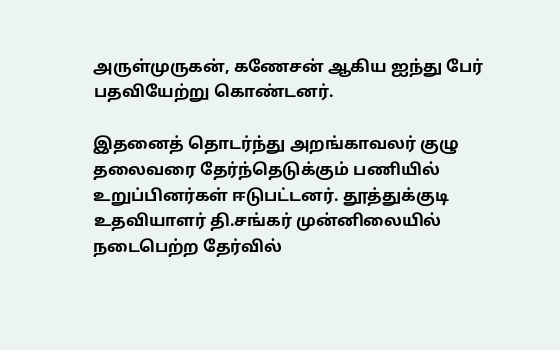அருள்முருகன், கணேசன் ஆகிய ஐந்து பேர் பதவியேற்று கொண்டனர்.

இதனைத் தொடர்ந்து அறங்காவலர் குழு தலைவரை தேர்ந்தெடுக்கும் பணியில் உறுப்பினர்கள் ஈடுபட்டனர். தூத்துக்குடி உதவியாளர் தி.சங்கர் முன்னிலையில் நடைபெற்ற தேர்வில்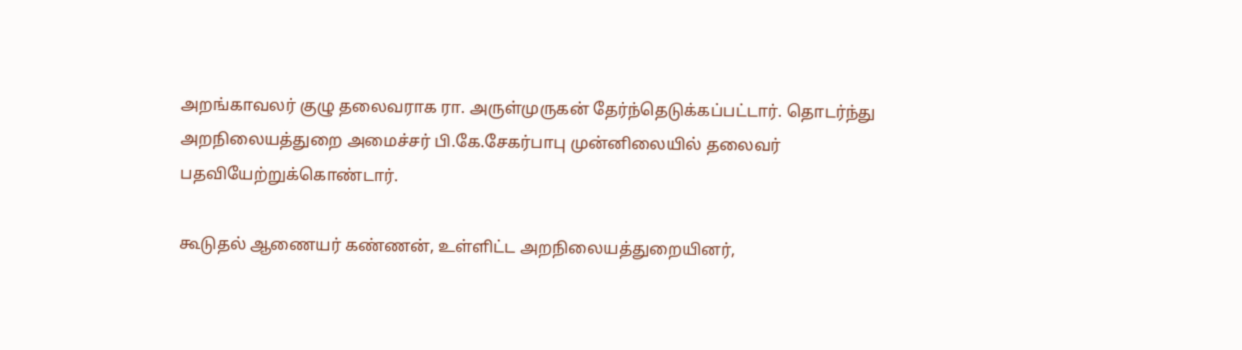அறங்காவலர் குழு தலைவராக ரா. அருள்முருகன் தேர்ந்தெடுக்கப்பட்டார். தொடர்ந்து அறநிலையத்துறை அமைச்சர் பி.கே.சேகர்பாபு முன்னிலையில் தலைவர் பதவியேற்றுக்கொண்டார்.

கூடுதல் ஆணையர் கண்ணன், உள்ளிட்ட அறநிலையத்துறையினர்,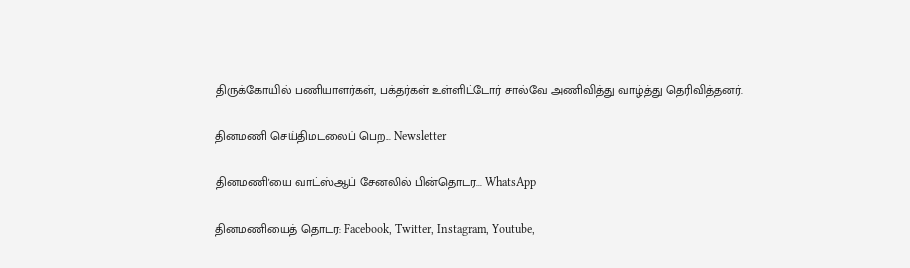திருக்கோயில் பணியாளர்கள், பக்தர்கள் உள்ளிட்டோர் சால்வே அணிவித்து வாழ்த்து தெரிவித்தனர்.

தினமணி செய்திமடலைப் பெற... Newsletter

தினமணி'யை வாட்ஸ்ஆப் சேனலில் பின்தொடர... WhatsApp

தினமணியைத் தொடர: Facebook, Twitter, Instagram, Youtube,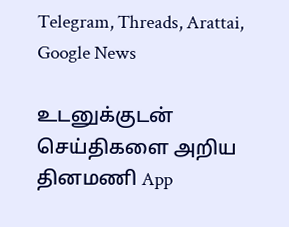Telegram, Threads, Arattai, Google News

உடனுக்குடன் செய்திகளை அறிய தினமணி App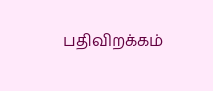பதிவிறக்கம்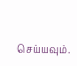செய்யவும்.